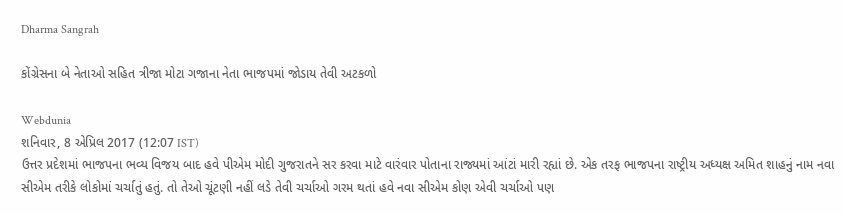Dharma Sangrah

કોંગ્રેસના બે નેતાઓ સહિત ત્રીજા મોટા ગજાના નેતા ભાજપમાં જોડાય તેવી અટકળો

Webdunia
શનિવાર, 8 એપ્રિલ 2017 (12:07 IST)
ઉત્તર પ્રદેશમાં ભાજપના ભવ્ય વિજય બાદ હવે પીએમ મોદી ગુજરાતને સર કરવા માટે વારંવાર પોતાના રાજ્યમાં આંટાં મારી રહ્યાં છે. એક તરફ ભાજપના રાષ્ટ્રીય અધ્યક્ષ અમિત શાહનું નામ નવા સીએમ તરીકે લોકોમાં ચર્ચાતું હતું. તો તેઓ ચૂંટણી નહીં લડે તેવી ચર્ચાઓ ગરમ થતાં હવે નવા સીએમ કોણ એવી ચર્ચાઓ પણ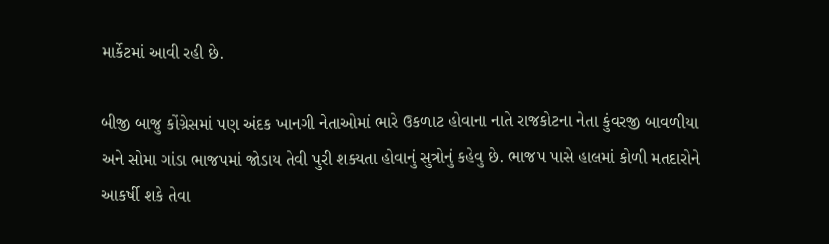માર્કેટમાં આવી રહી છે.

બીજી બાજુ કોંગ્રેસમાં પણ અંદક ખાનગી નેતાઓમાં ભારે ઉકળાટ હોવાના નાતે રાજકોટના નેતા કુંવરજી બાવળીયા અને સોમા ગાંડા ભાજપમાં જોડાય તેવી પુરી શક્યતા હોવાનું સુત્રોનું કહેવુ છે. ભાજપ પાસે હાલમાં કોળી મતદારોને આકર્ષી શકે તેવા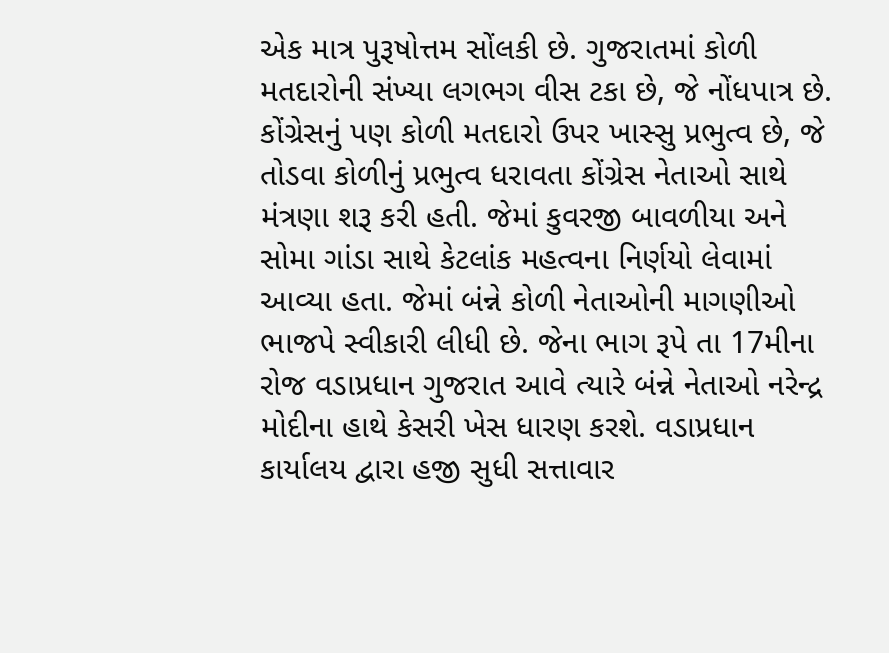એક માત્ર પુરૂષોત્તમ સોંલકી છે. ગુજરાતમાં કોળી મતદારોની સંખ્યા લગભગ વીસ ટકા છે, જે નોંધપાત્ર છે. કોંગ્રેસનું પણ કોળી મતદારો ઉપર ખાસ્સુ પ્રભુત્વ છે, જે તોડવા કોળીનું પ્રભુત્વ ધરાવતા કોંગ્રેસ નેતાઓ સાથે મંત્રણા શરૂ કરી હતી. જેમાં કુવરજી બાવળીયા અને સોમા ગાંડા સાથે કેટલાંક મહત્વના નિર્ણયો લેવામાં આવ્યા હતા. જેમાં બંન્ને કોળી નેતાઓની માગણીઓ ભાજપે સ્વીકારી લીધી છે. જેના ભાગ રૂપે તા 17મીના રોજ વડાપ્રધાન ગુજરાત આવે ત્યારે બંન્ને નેતાઓ નરેન્દ્ર મોદીના હાથે કેસરી ખેસ ધારણ કરશે. વડાપ્રધાન કાર્યાલય દ્વારા હજી સુધી સત્તાવાર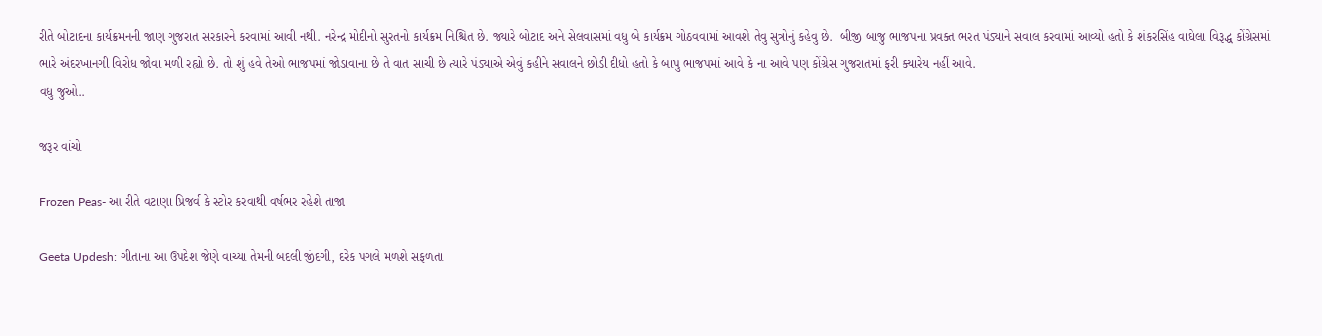રીતે બોટાદના કાર્યક્રમનની જાણ ગુજરાત સરકારને કરવામાં આવી નથી. નરેન્દ્ર મોદીનો સુરતનો કાર્યક્રમ નિશ્ચિત છે. જ્યારે બોટાદ અને સેલવાસમાં વધુ બે કાર્યક્રમ ગોઠવવામાં આવશે તેવુ સુત્રોનું કહેવુ છે.  બીજી બાજુ ભાજપના પ્રવક્ત ભરત પંડ્યાને સવાલ કરવામાં આવ્યો હતો કે શંકરસિંહ વાઘેલા વિરૂદ્ધ કોંગ્રેસમાં ભારે અંદરખાનગી વિરોધ જોવા મળી રહ્યો છે. તો શું હવે તેઓ ભાજપમાં જોડાવાના છે તે વાત સાચી છે ત્યારે પંડ્યાએ એવું કહીને સવાલને છોડી દીધો હતો કે બાપુ ભાજપમાં આવે કે ના આવે પણ કોંગ્રેસ ગુજરાતમાં ફરી ક્યારેય નહીં આવે.
વધુ જુઓ..

જરૂર વાંચો

Frozen Peas- આ રીતે વટાણા પ્રિજર્વ કે સ્ટોર કરવાથી વર્ષભર રહેશે તાજા

Geeta Updesh: ગીતાના આ ઉપદેશ જેણે વાચ્યા તેમની બદલી જીંદગી, દરેક પગલે મળશે સફળતા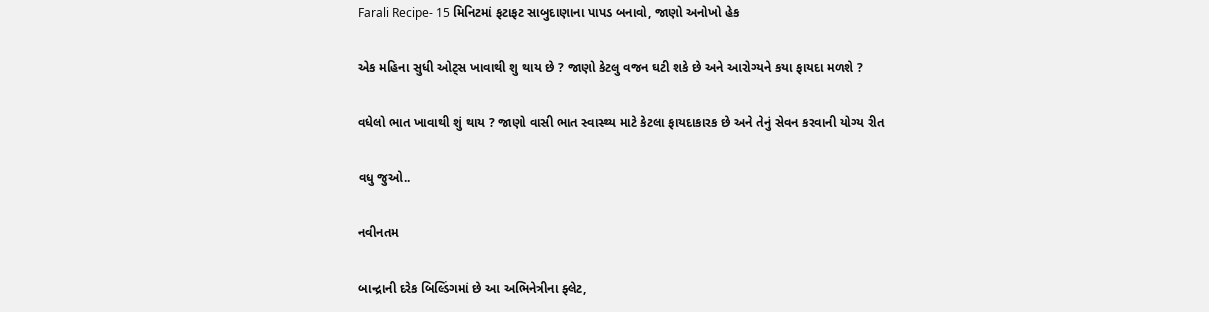Farali Recipe- 15 મિનિટમાં ફટાફટ સાબુદાણાના પાપડ બનાવો, જાણો અનોખો હેક

એક મહિના સુધી ઓટ્સ ખાવાથી શુ થાય છે ? જાણો કેટલુ વજન ઘટી શકે છે અને આરોગ્યને કયા ફાયદા મળશે ?

વધેલો ભાત ખાવાથી શું થાય ? જાણો વાસી ભાત સ્વાસ્થ્ય માટે કેટલા ફાયદાકારક છે અને તેનું સેવન કરવાની યોગ્ય રીત

વધુ જુઓ..

નવીનતમ

બાન્દ્રાની દરેક બિલ્ડિંગમાં છે આ અભિનેત્રીના ફ્લેટ,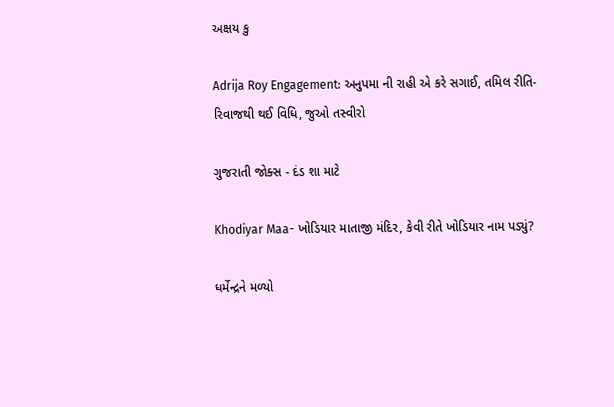અક્ષય કુ

Adrija Roy Engagement: અનુપમા ની રાહી એ કરે સગાઈ, તમિલ રીતિ-રિવાજથી થઈ વિધિ, જુઓ તસ્વીરો

ગુજરાતી જોક્સ - દંડ શા માટે

Khodiyar Maa- ખોડિયાર માતાજી મંદિર, કેવી રીતે ખોડિયાર નામ પડ્યું?

ધર્મેન્દ્રને મળ્યો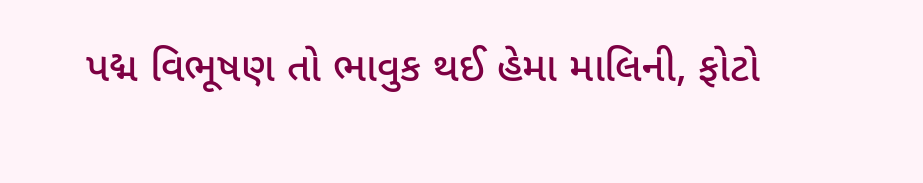પદ્મ વિભૂષણ તો ભાવુક થઈ હેમા માલિની, ફોટો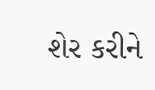શેર કરીને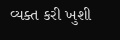વ્યક્ત કરી ખુશી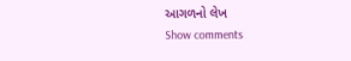આગળનો લેખ
Show comments